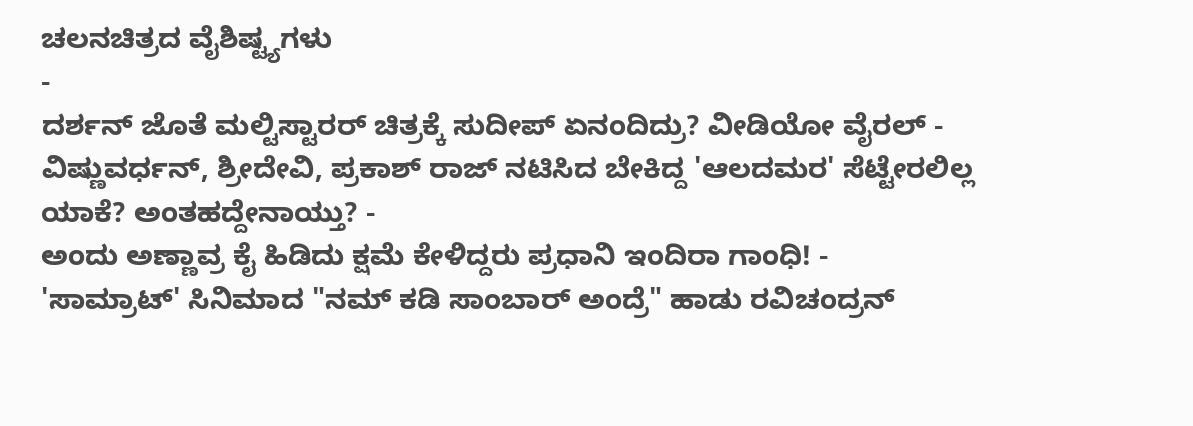ಚಲನಚಿತ್ರದ ವೈಶಿಷ್ಟ್ಯಗಳು
-
ದರ್ಶನ್ ಜೊತೆ ಮಲ್ಟಿಸ್ಟಾರರ್ ಚಿತ್ರಕ್ಕೆ ಸುದೀಪ್ ಏನಂದಿದ್ರು? ವೀಡಿಯೋ ವೈರಲ್ -
ವಿಷ್ಣುವರ್ಧನ್, ಶ್ರೀದೇವಿ, ಪ್ರಕಾಶ್ ರಾಜ್ ನಟಿಸಿದ ಬೇಕಿದ್ದ 'ಆಲದಮರ' ಸೆಟ್ಟೇರಲಿಲ್ಲ ಯಾಕೆ? ಅಂತಹದ್ದೇನಾಯ್ತು? -
ಅಂದು ಅಣ್ಣಾವ್ರ ಕೈ ಹಿಡಿದು ಕ್ಷಮೆ ಕೇಳಿದ್ದರು ಪ್ರಧಾನಿ ಇಂದಿರಾ ಗಾಂಧಿ! -
'ಸಾಮ್ರಾಟ್' ಸಿನಿಮಾದ "ನಮ್ ಕಡಿ ಸಾಂಬಾರ್ ಅಂದ್ರೆ" ಹಾಡು ರವಿಚಂದ್ರನ್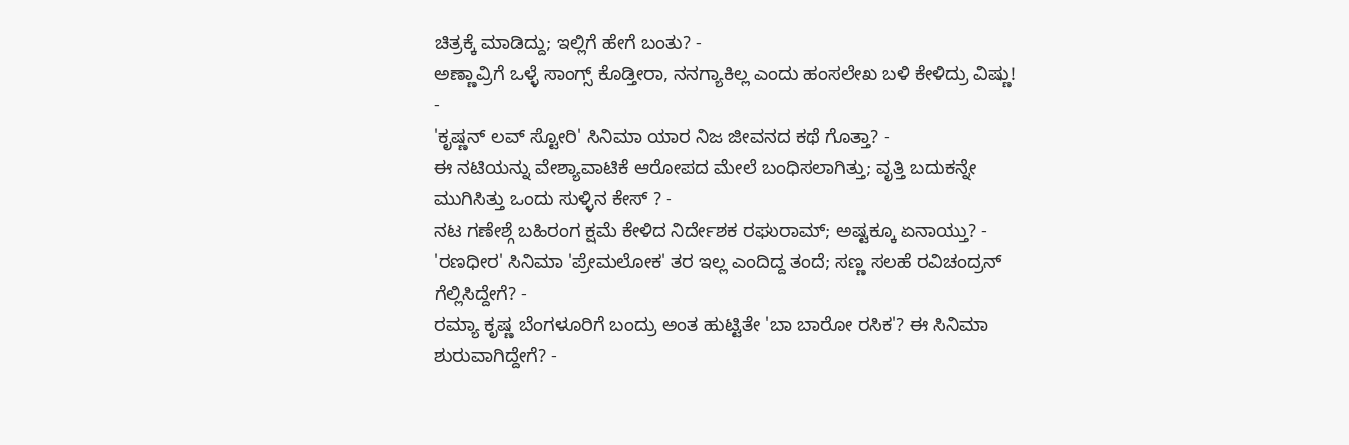ಚಿತ್ರಕ್ಕೆ ಮಾಡಿದ್ದು; ಇಲ್ಲಿಗೆ ಹೇಗೆ ಬಂತು? -
ಅಣ್ಣಾವ್ರಿಗೆ ಒಳ್ಳೆ ಸಾಂಗ್ಸ್ ಕೊಡ್ತೀರಾ, ನನಗ್ಯಾಕಿಲ್ಲ ಎಂದು ಹಂಸಲೇಖ ಬಳಿ ಕೇಳಿದ್ರು ವಿಷ್ಣು! -
'ಕೃಷ್ಣನ್ ಲವ್ ಸ್ಟೋರಿ' ಸಿನಿಮಾ ಯಾರ ನಿಜ ಜೀವನದ ಕಥೆ ಗೊತ್ತಾ? -
ಈ ನಟಿಯನ್ನು ವೇಶ್ಯಾವಾಟಿಕೆ ಆರೋಪದ ಮೇಲೆ ಬಂಧಿಸಲಾಗಿತ್ತು; ವೃತ್ತಿ ಬದುಕನ್ನೇ ಮುಗಿಸಿತ್ತು ಒಂದು ಸುಳ್ಳಿನ ಕೇಸ್ ? -
ನಟ ಗಣೇಶ್ಗೆ ಬಹಿರಂಗ ಕ್ಷಮೆ ಕೇಳಿದ ನಿರ್ದೇಶಕ ರಘುರಾಮ್; ಅಷ್ಟಕ್ಕೂ ಏನಾಯ್ತು? -
'ರಣಧೀರ' ಸಿನಿಮಾ 'ಪ್ರೇಮಲೋಕ' ತರ ಇಲ್ಲ ಎಂದಿದ್ದ ತಂದೆ; ಸಣ್ಣ ಸಲಹೆ ರವಿಚಂದ್ರನ್ ಗೆಲ್ಲಿಸಿದ್ದೇಗೆ? -
ರಮ್ಯಾ ಕೃಷ್ಣ ಬೆಂಗಳೂರಿಗೆ ಬಂದ್ರು ಅಂತ ಹುಟ್ಟಿತೇ 'ಬಾ ಬಾರೋ ರಸಿಕ'? ಈ ಸಿನಿಮಾ ಶುರುವಾಗಿದ್ದೇಗೆ? -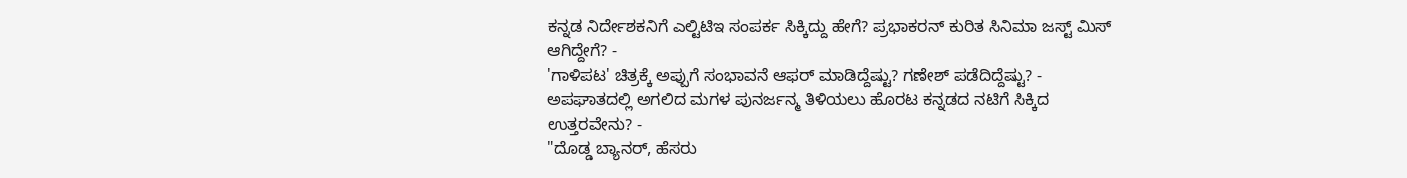ಕನ್ನಡ ನಿರ್ದೇಶಕನಿಗೆ ಎಲ್ಟಿಟಿಇ ಸಂಪರ್ಕ ಸಿಕ್ಕಿದ್ದು ಹೇಗೆ? ಪ್ರಭಾಕರನ್ ಕುರಿತ ಸಿನಿಮಾ ಜಸ್ಟ್ ಮಿಸ್ ಆಗಿದ್ದೇಗೆ? -
'ಗಾಳಿಪಟ' ಚಿತ್ರಕ್ಕೆ ಅಪ್ಪುಗೆ ಸಂಭಾವನೆ ಆಫರ್ ಮಾಡಿದ್ದೆಷ್ಟು? ಗಣೇಶ್ ಪಡೆದಿದ್ದೆಷ್ಟು? -
ಅಪಘಾತದಲ್ಲಿ ಅಗಲಿದ ಮಗಳ ಪುನರ್ಜನ್ಮ ತಿಳಿಯಲು ಹೊರಟ ಕನ್ನಡದ ನಟಿಗೆ ಸಿಕ್ಕಿದ ಉತ್ತರವೇನು? -
"ದೊಡ್ಡ ಬ್ಯಾನರ್, ಹೆಸರು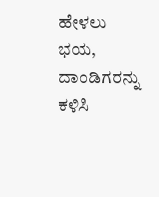ಹೇಳಲು ಭಯ, ದಾಂಡಿಗರನ್ನು ಕಳಿಸಿ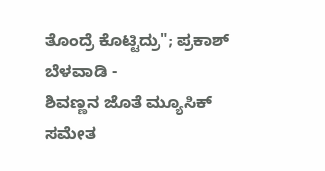ತೊಂದ್ರೆ ಕೊಟ್ಟಿದ್ರು"; ಪ್ರಕಾಶ್ ಬೆಳವಾಡಿ -
ಶಿವಣ್ಣನ ಜೊತೆ ಮ್ಯೂಸಿಕ್ ಸಮೇತ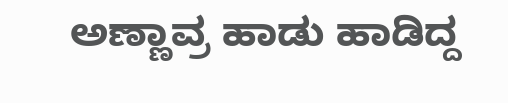ಅಣ್ಣಾವ್ರ ಹಾಡು ಹಾಡಿದ್ದ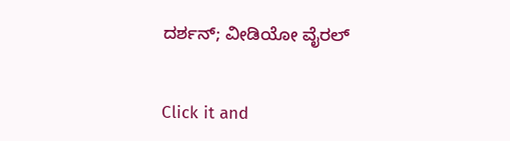ದರ್ಶನ್; ವೀಡಿಯೋ ವೈರಲ್


Click it and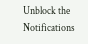Unblock the Notifications